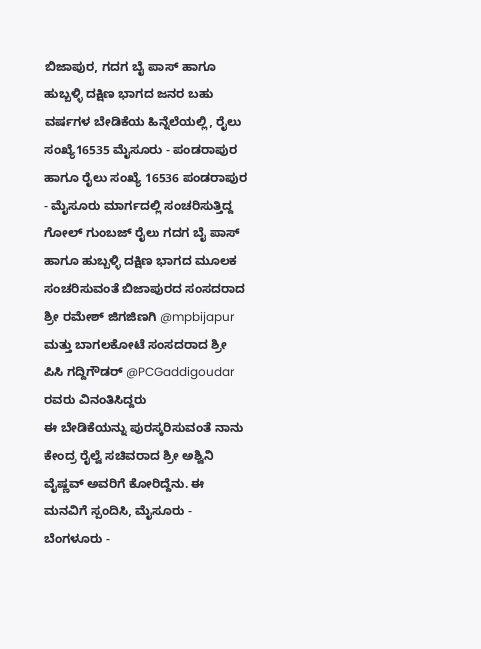ಬಿಜಾಪುರ, ಗದಗ ಬೈ ಪಾಸ್ ಹಾಗೂ ಹುಬ್ಬಳ್ಳಿ ದಕ್ಷಿಣ ಭಾಗದ ಜನರ ಬಹು ವರ್ಷಗಳ ಬೇಡಿಕೆಯ ಹಿನ್ನೆಲೆಯಲ್ಲಿ, ರೈಲು ಸಂಖ್ಯೆ16535 ಮೈಸೂರು - ಪಂಡರಾಪುರ ಹಾಗೂ ರೈಲು ಸಂಖ್ಯೆ 16536 ಪಂಡರಾಪುರ - ಮೈಸೂರು ಮಾರ್ಗದಲ್ಲಿ ಸಂಚರಿಸುತ್ತಿದ್ದ ಗೋಲ್ ಗುಂಬಜ್ ರೈಲು ಗದಗ ಬೈ ಪಾಸ್ ಹಾಗೂ ಹುಬ್ಬಳ್ಳಿ ದಕ್ಷಿಣ ಭಾಗದ ಮೂಲಕ ಸಂಚರಿಸುವಂತೆ ಬಿಜಾಪುರದ ಸಂಸದರಾದ ಶ್ರೀ ರಮೇಶ್ ಜಿಗಜಿಣಗಿ @mpbijapur ಮತ್ತು ಬಾಗಲಕೋಟೆ ಸಂಸದರಾದ ಶ್ರೀ ಪಿಸಿ ಗದ್ದಿಗೌಡರ್ @PCGaddigoudar ರವರು ವಿನಂತಿಸಿದ್ದರು
ಈ ಬೇಡಿಕೆಯನ್ನು ಪುರಸ್ಕರಿಸುವಂತೆ ನಾನು ಕೇಂದ್ರ ರೈಲ್ವೆ ಸಚಿವರಾದ ಶ್ರೀ ಅಶ್ವಿನಿ ವೈಷ್ಣವ್ ಅವರಿಗೆ ಕೋರಿದ್ದೆನು. ಈ ಮನವಿಗೆ ಸ್ಪಂದಿಸಿ, ಮೈಸೂರು - ಬೆಂಗಳೂರು -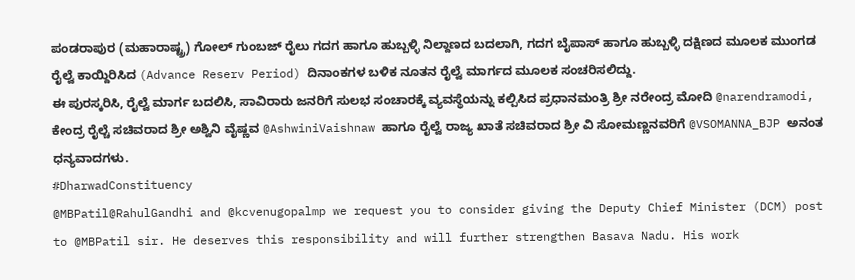ಪಂಡರಾಪುರ (ಮಹಾರಾಷ್ಟ್ರ) ಗೋಲ್ ಗುಂಬಜ್ ರೈಲು ಗದಗ ಹಾಗೂ ಹುಬ್ಬಳ್ಳಿ ನಿಲ್ದಾಣದ ಬದಲಾಗಿ, ಗದಗ ಬೈಪಾಸ್ ಹಾಗೂ ಹುಬ್ಬಳ್ಳಿ ದಕ್ಷಿಣದ ಮೂಲಕ ಮುಂಗಡ ರೈಲ್ವೆ ಕಾಯ್ದಿರಿಸಿದ (Advance Reserv Period) ದಿನಾಂಕಗಳ ಬಳಿಕ ನೂತನ ರೈಲ್ವೆ ಮಾರ್ಗದ ಮೂಲಕ ಸಂಚರಿಸಲಿದ್ದು.
ಈ ಪುರಸ್ಕರಿಸಿ, ರೈಲ್ವೆ ಮಾರ್ಗ ಬದಲಿಸಿ, ಸಾವಿರಾರು ಜನರಿಗೆ ಸುಲಭ ಸಂಚಾರಕ್ಕೆ ವ್ಯವಸ್ಥೆಯನ್ನು ಕಲ್ಪಿಸಿದ ಪ್ರಧಾನಮಂತ್ರಿ ಶ್ರೀ ನರೇಂದ್ರ ಮೋದಿ @narendramodi, ಕೇಂದ್ರ ರೈಲ್ಚೆ ಸಚಿವರಾದ ಶ್ರೀ ಅಶ್ವಿನಿ ವೈಷ್ಣವ @AshwiniVaishnaw ಹಾಗೂ ರೈಲ್ವೆ ರಾಜ್ಯ ಖಾತೆ ಸಚಿವರಾದ ಶ್ರೀ ವಿ ಸೋಮಣ್ಣನವರಿಗೆ @VSOMANNA_BJP ಅನಂತ ಧನ್ಯವಾದಗಳು.
#DharwadConstituency
@MBPatil@RahulGandhi and @kcvenugopalmp we request you to consider giving the Deputy Chief Minister (DCM) post to @MBPatil sir. He deserves this responsibility and will further strengthen Basava Nadu. His work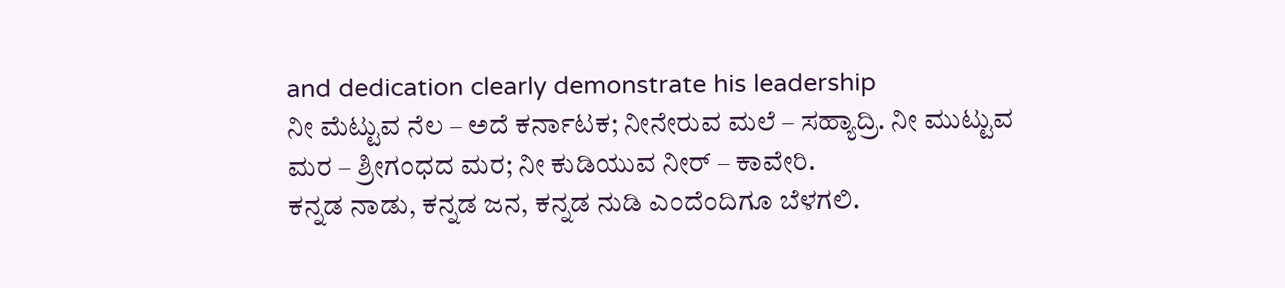and dedication clearly demonstrate his leadership
ನೀ ಮೆಟ್ಟುವ ನೆಲ – ಅದೆ ಕರ್ನಾಟಕ; ನೀನೇರುವ ಮಲೆ – ಸಹ್ಯಾದ್ರಿ. ನೀ ಮುಟ್ಟುವ ಮರ – ಶ್ರೀಗಂಧದ ಮರ; ನೀ ಕುಡಿಯುವ ನೀರ್ – ಕಾವೇರಿ.
ಕನ್ನಡ ನಾಡು, ಕನ್ನಡ ಜನ, ಕನ್ನಡ ನುಡಿ ಎಂದೆಂದಿಗೂ ಬೆಳಗಲಿ.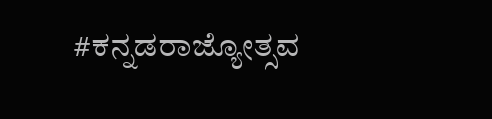#ಕನ್ನಡರಾಜ್ಯೋತ್ಸವ